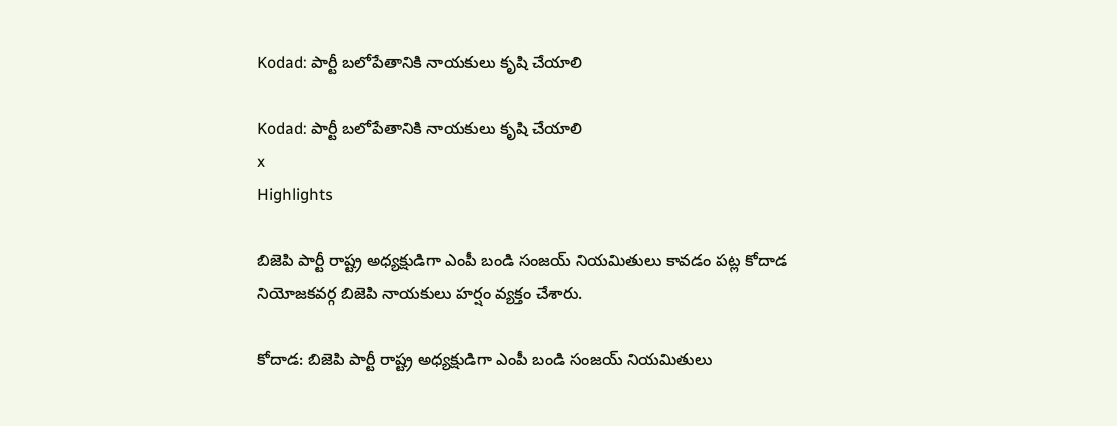Kodad: పార్టీ బలోపేతానికి నాయకులు కృషి చేయాలి

Kodad: పార్టీ బలోపేతానికి నాయకులు కృషి చేయాలి
x
Highlights

బిజెపి పార్టీ రాష్ట్ర అధ్యక్షుడిగా ఎంపీ బండి సంజయ్ నియమితులు కావడం పట్ల కోదాడ నియోజకవర్గ బిజెపి నాయకులు హర్షం వ్యక్తం చేశారు.

కోదాడ: బిజెపి పార్టీ రాష్ట్ర అధ్యక్షుడిగా ఎంపీ బండి సంజయ్ నియమితులు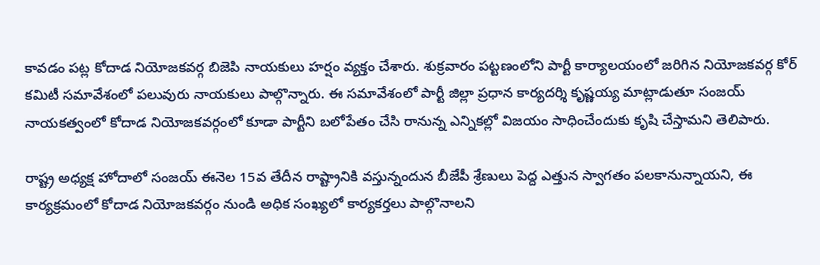కావడం పట్ల కోదాడ నియోజకవర్గ బిజెపి నాయకులు హర్షం వ్యక్తం చేశారు. శుక్రవారం పట్టణంలోని పార్టీ కార్యాలయంలో జరిగిన నియోజకవర్గ కోర్ కమిటీ సమావేశంలో పలువురు నాయకులు పాల్గొన్నారు. ఈ సమావేశంలో పార్టీ జిల్లా ప్రధాన కార్యదర్శి కృష్ణయ్య మాట్లాడుతూ సంజయ్ నాయకత్వంలో కోదాడ నియోజకవర్గంలో కూడా పార్టీని బలోపేతం చేసి రానున్న ఎన్నికల్లో విజయం సాధించేందుకు కృషి చేస్తామని తెలిపారు.

రాష్ట్ర అధ్యక్ష హోదాలో సంజయ్ ఈనెల 15వ తేదీన రాష్ట్రానికి వస్తున్నందున బీజేపీ శ్రేణులు పెద్ద ఎత్తున స్వాగతం పలకానున్నాయని, ఈ కార్యక్రమంలో కోదాడ నియోజకవర్గం నుండి అధిక సంఖ్యలో కార్యకర్తలు పాల్గొనాలని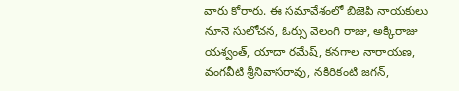వారు కోరారు. ఈ సమావేశంలో బిజెపి నాయకులు నూనె సులోచన, ఓర్సు వెలంగి రాజు, అక్కిరాజు యశ్వంత్, యాదా రమేష్, కనగాల నారాయణ, వంగవీటి శ్రీనివాసరావు, నకిరికంటి జగన్,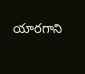యారగాని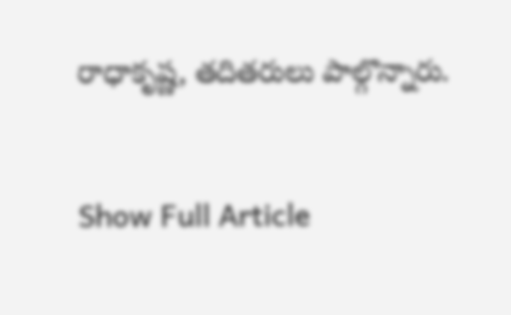రాధాకృష్ణ, తదితరులు పాల్గొన్నారు.


Show Full Article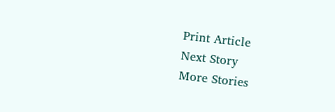Print Article
Next Story
More Stories